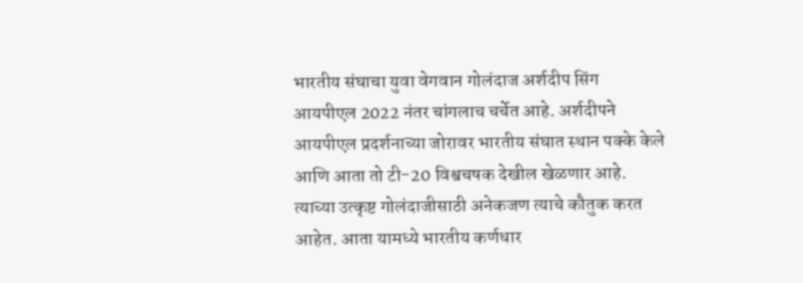भारतीय संघाचा युवा वेगवान गोलंदाज अर्शदीप सिंग आयपीएल 2022 नंतर चांगलाच चर्चेत आहे. अर्शदीपने आयपीएल प्रदर्शनाच्या जोरावर भारतीय संघात स्थान पक्के केले आणि आता तो टी-20 विश्वचषक देखील खेळणार आहे. त्याच्या उत्कृष्ट गोलंदाजीसाठी अनेकजण त्याचे कौतुक करत आहेत. आता यामध्ये भारतीय कर्णधार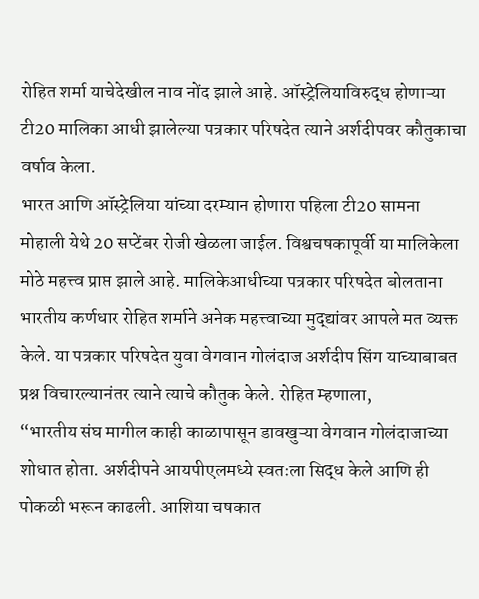रोहित शर्मा याचेदेखील नाव नोंद झाले आहे. ऑस्ट्रेलियाविरुद्ध होणाऱ्या टी20 मालिका आधी झालेल्या पत्रकार परिषदेत त्याने अर्शदीपवर कौतुकाचा वर्षाव केला.
भारत आणि ऑस्ट्रेलिया यांच्या दरम्यान होणारा पहिला टी20 सामना मोहाली येथे 20 सप्टेंबर रोजी खेळला जाईल. विश्वचषकापूर्वी या मालिकेला मोठे महत्त्व प्राप्त झाले आहे. मालिकेआधीच्या पत्रकार परिषदेत बोलताना भारतीय कर्णधार रोहित शर्माने अनेक महत्त्वाच्या मुद्द्यांवर आपले मत व्यक्त केले. या पत्रकार परिषदेत युवा वेगवान गोलंदाज अर्शदीप सिंग याच्याबाबत प्रश्न विचारल्यानंतर त्याने त्याचे कौतुक केले. रोहित म्हणाला,
“भारतीय संघ मागील काही काळापासून डावखुऱ्या वेगवान गोलंदाजाच्या शोधात होता. अर्शदीपने आयपीएलमध्ये स्वतःला सिद्ध केले आणि ही पोकळी भरून काढली. आशिया चषकात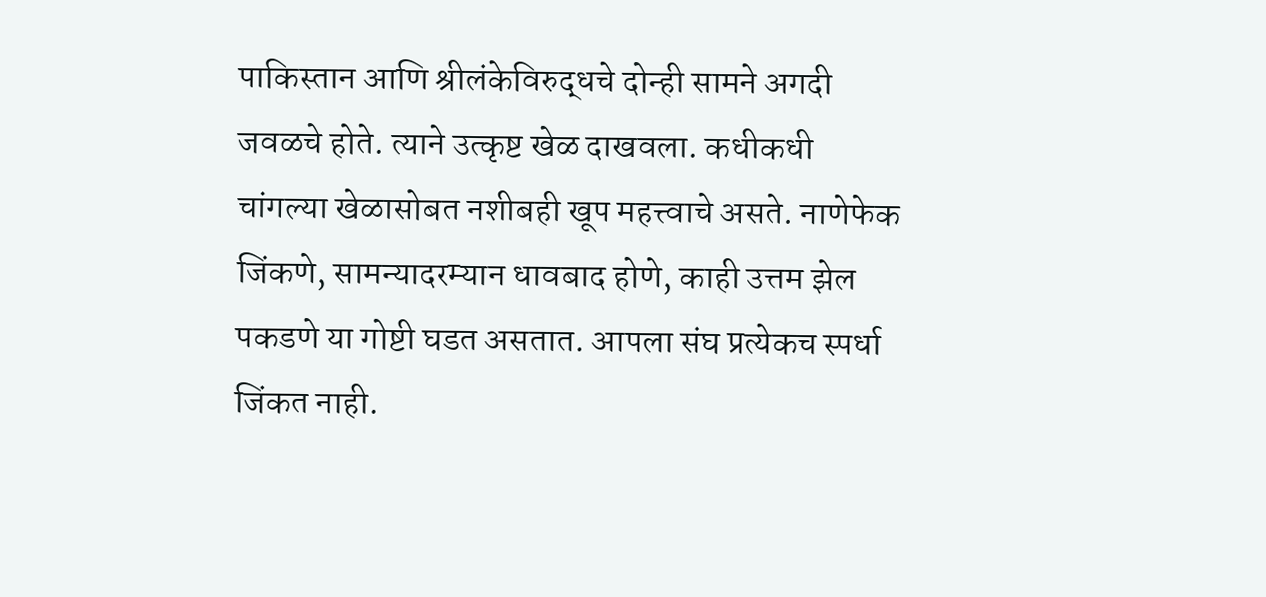पाकिस्तान आणि श्रीलंकेविरुद्धचे दोन्ही सामने अगदी जवळचे होते. त्याने उत्कृष्ट खेळ दाखवला. कधीकधी चांगल्या खेळासोबत नशीबही खूप महत्त्वाचे असते. नाणेफेक जिंकणे, सामन्यादरम्यान धावबाद होणे, काही उत्तम झेल पकडणे या गोष्टी घडत असतात. आपला संघ प्रत्येकच स्पर्धा जिंकत नाही.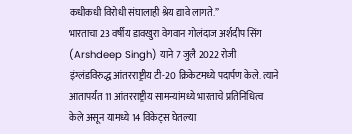कधीकधी विरोधी संघालाही श्रेय द्यावे लागते.”
भारताचा 23 वर्षीय डावखुरा वेगवान गोलंदाज अर्शदीप सिंग (Arshdeep Singh) याने 7 जुलै 2022 रोजी इंग्लंडविरुद्ध आंतरराष्ट्रीय टी-20 क्रिकेटमध्ये पदार्पण केले. त्याने आतापर्यंत 11 आंतरराष्ट्रीय सामन्यांमध्ये भारताचे प्रतिनिधित्व केले असून यामध्ये 14 विकेट्स घेतल्या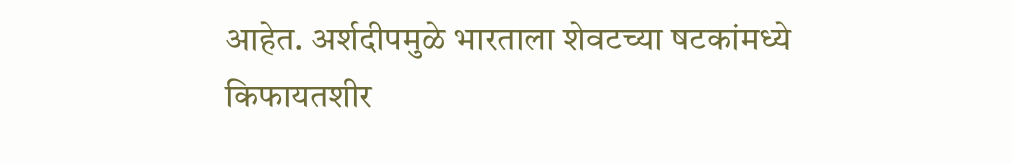आहेत. अर्शदीपमुळे भारताला शेवटच्या षटकांमध्ये किफायतशीर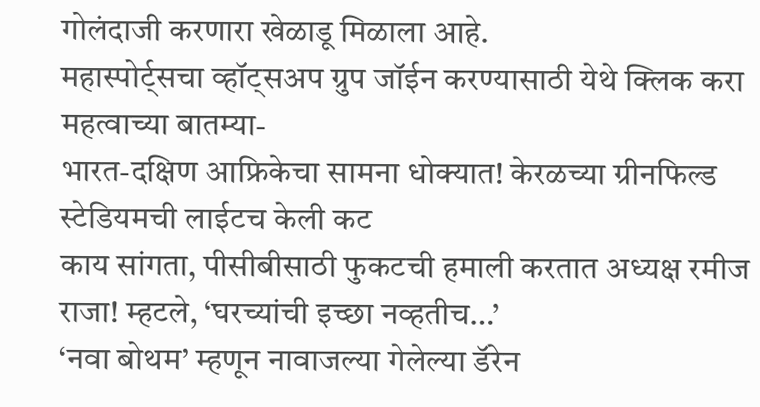गोलंदाजी करणारा खेळाडू मिळाला आहे.
महास्पोर्ट्सचा व्हॉट्सअप ग्रुप जॉईन करण्यासाठी येथे क्लिक करा
महत्वाच्या बातम्या-
भारत-दक्षिण आफ्रिकेचा सामना धोक्यात! केरळच्या ग्रीनफिल्ड स्टेडियमची लाईटच केली कट
काय सांगता, पीसीबीसाठी फुकटची हमाली करतात अध्यक्ष रमीज राजा! म्हटले, ‘घरच्यांची इच्छा नव्हतीच…’
‘नवा बोथम’ म्हणून नावाजल्या गेलेल्या डॅरेन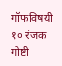गॉफविषयी १० रंजक गोष्टी